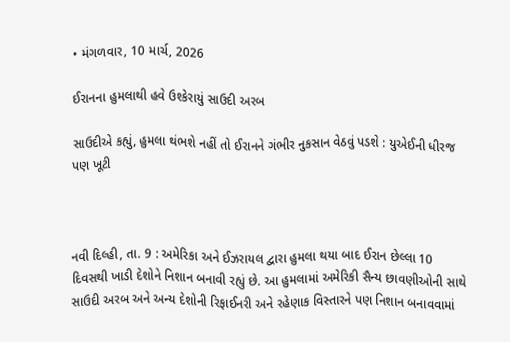• મંગળવાર, 10 માર્ચ, 2026

ઈરાનના હુમલાથી હવે ઉશ્કેરાયું સાઉદી અરબ

સાઉદીએ કહ્યું, હુમલા થંભશે નહીં તો ઈરાનને ગંભીર નુકસાન વેઠવું પડશે : યુએઈની ધીરજ પણ ખૂટી



નવી દિલ્હી, તા. 9 : અમેરિકા અને ઈઝરાયલ દ્વારા હુમલા થયા બાદ ઈરાન છેલ્લા 10 દિવસથી ખાડી દેશોને નિશાન બનાવી રહ્યું છે. આ હુમલામાં અમેરિકી સૈન્ય છાવણીઓની સાથે સાઉદી અરબ અને અન્ય દેશોની રિફાઈનરી અને રહેણાક વિસ્તારને પણ નિશાન બનાવવામાં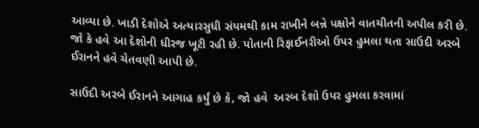આવ્યા છે. ખાડી દેશોએ અત્યારસુધી સંયમથી કામ રાખીને બન્ને પક્ષોને વાતચીતની અપીલ કરી છે. જો કે હવે આ દેશોની ધીરજ ખૂટી રહી છે. પોતાની રિફાઈનરીઓ ઉપર હુમલા થતા સાઉદી અરબે ઈરાનને હવે ચેતવણી આપી છે.

સાઉદી અરબે ઈરાનને આગાહ કર્યું છે કે, જો હવે  અરબ દેશો ઉપર હુમલા કરવામાં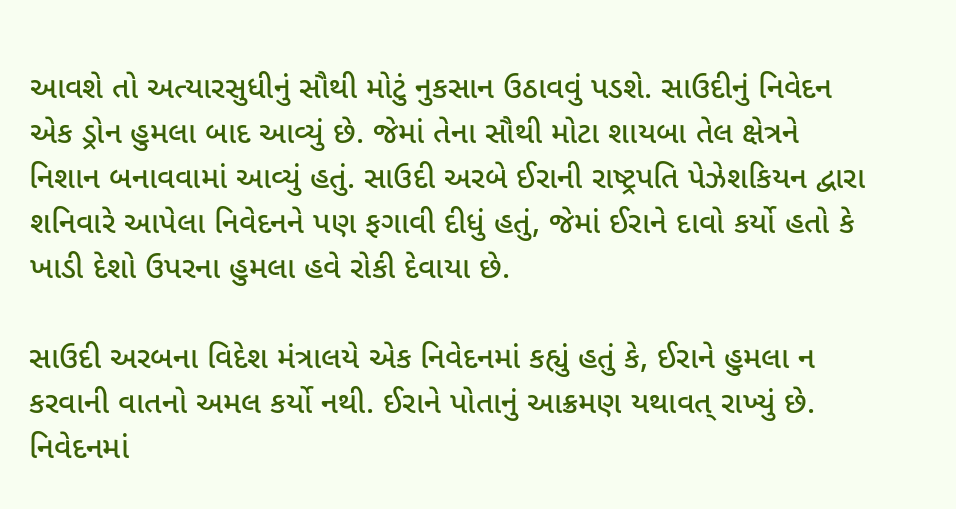આવશે તો અત્યારસુધીનું સૌથી મોટું નુકસાન ઉઠાવવું પડશે. સાઉદીનું નિવેદન એક ડ્રોન હુમલા બાદ આવ્યું છે. જેમાં તેના સૌથી મોટા શાયબા તેલ ક્ષેત્રને નિશાન બનાવવામાં આવ્યું હતું. સાઉદી અરબે ઈરાની રાષ્ટ્રપતિ પેઝેશકિયન દ્વારા શનિવારે આપેલા નિવેદનને પણ ફગાવી દીધું હતું, જેમાં ઈરાને દાવો કર્યો હતો કે ખાડી દેશો ઉપરના હુમલા હવે રોકી દેવાયા છે.

સાઉદી અરબના વિદેશ મંત્રાલયે એક નિવેદનમાં કહ્યું હતું કે, ઈરાને હુમલા ન કરવાની વાતનો અમલ કર્યો નથી. ઈરાને પોતાનું આક્રમણ યથાવત્ રાખ્યું છે. નિવેદનમાં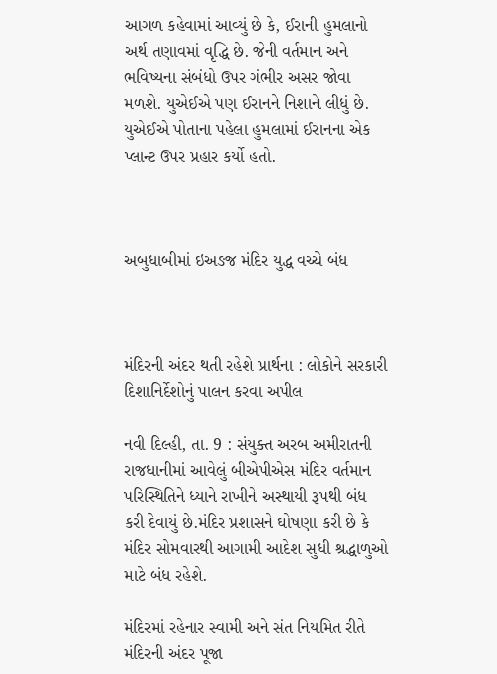આગળ કહેવામાં આવ્યું છે કે, ઈરાની હુમલાનો અર્થ તણાવમાં વૃદ્ધિ છે. જેની વર્તમાન અને ભવિષ્યના સંબંધો ઉપર ગંભીર અસર જોવા મળશે. યુએઈએ પણ ઈરાનને નિશાને લીધું છે. યુએઈએ પોતાના પહેલા હુમલામાં ઈરાનના એક પ્લાન્ટ ઉપર પ્રહાર કર્યો હતો.



અબુધાબીમાં ઇઅઙજ મંદિર યુદ્ધ વચ્ચે બંધ



મંદિરની અંદર થતી રહેશે પ્રાર્થના : લોકોને સરકારી દિશાનિર્દેશોનું પાલન કરવા અપીલ

નવી દિલ્હી, તા. 9 : સંયુક્ત અરબ અમીરાતની રાજધાનીમાં આવેલું બીએપીએસ મંદિર વર્તમાન પરિસ્થિતિને ધ્યાને રાખીને અસ્થાયી રૂપથી બંધ કરી દેવાયું છે.મંદિર પ્રશાસને ઘોષણા કરી છે કે મંદિર સોમવારથી આગામી આદેશ સુધી શ્રદ્ધાળુઓ માટે બંધ રહેશે.

મંદિરમાં રહેનાર સ્વામી અને સંત નિયમિત રીતે મંદિરની અંદર પૂજા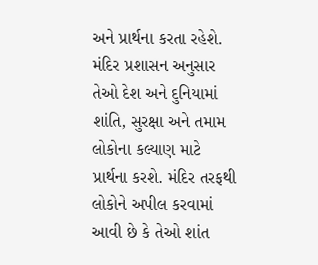અને પ્રાર્થના કરતા રહેશે. મંદિર પ્રશાસન અનુસાર તેઓ દેશ અને દુનિયામાં શાંતિ, સુરક્ષા અને તમામ લોકોના કલ્યાણ માટે પ્રાર્થના કરશે. મંદિર તરફથી લોકોને અપીલ કરવામાં આવી છે કે તેઓ શાંત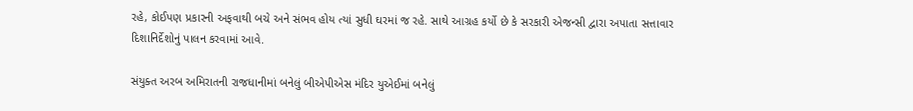રહે, કોઈપણ પ્રકારની અફવાથી બચે અને સંભવ હોય ત્યાં સુધી ઘરમાં જ રહે. સાથે આગ્રહ કર્યો છે કે સરકારી એજન્સી દ્વારા અપાતા સત્તાવાર દિશાનિર્દેશોનું પાલન કરવામાં આવે.

સંયુક્ત અરબ અમિરાતની રાજધાનીમાં બનેલું બીએપીએસ મંદિર યુએઈમાં બનેલું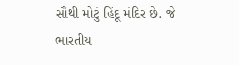સૌથી મોટું હિંદૂ મંદિર છે. જે ભારતીય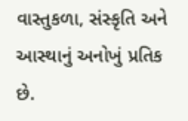વાસ્તુકળા, સંસ્કૃતિ અને આસ્થાનું અનોખું પ્રતિક છે.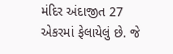મંદિર અંદાજીત 27 એકરમાં ફેલાયેલું છે. જે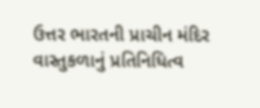ઉત્તર ભારતની પ્રાચીન મંદિર વાસ્તુકળાનું પ્રતિનિધિત્વ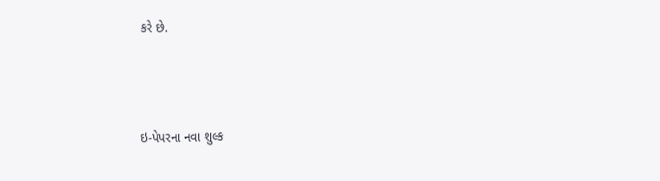કરે છે.



ઇ-પેપરના નવા શુલ્ક